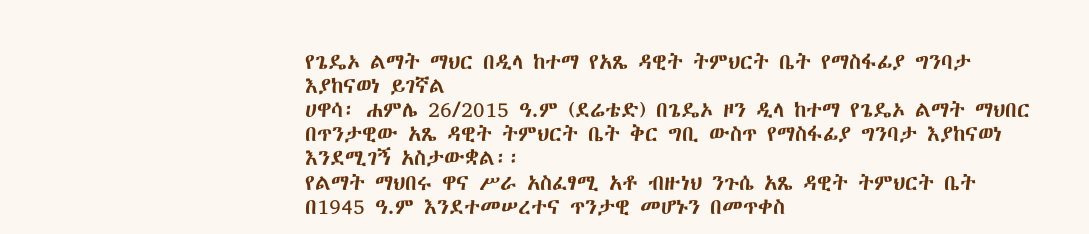የጌዴኦ ልማት ማህር በዲላ ከተማ የአጼ ዳዊት ትምህርት ቤት የማስፋፊያ ግንባታ እያከናወነ ይገኛል
ሀዋሳ፡ ሐምሌ 26/2015 ዓ.ም (ደሬቴድ) በጌዴኦ ዞን ዲላ ከተማ የጌዴኦ ልማት ማህበር በጥንታዊው አጼ ዳዊት ትምህርት ቤት ቅር ግቢ ውስጥ የማስፋፊያ ግንባታ እያከናወነ እንደሚገኝ አስታውቋል፡፡
የልማት ማህበሩ ዋና ሥራ አስፈፃሚ አቶ ብዙነህ ንጉሴ አጼ ዳዊት ትምህርት ቤት በ1945 ዓ.ም እንደተመሠረተና ጥንታዊ መሆኑን በመጥቀስ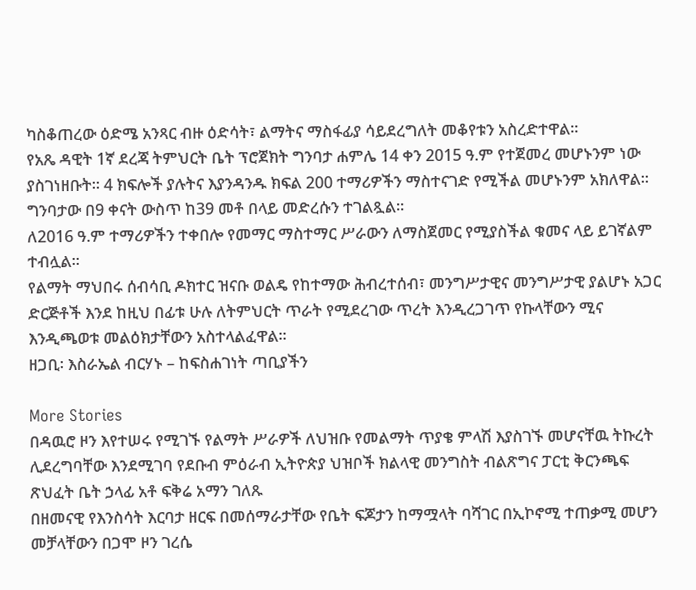ካስቆጠረው ዕድሜ አንጻር ብዙ ዕድሳት፣ ልማትና ማስፋፊያ ሳይደረግለት መቆየቱን አስረድተዋል።
የአጼ ዳዊት 1ኛ ደረጃ ትምህርት ቤት ፕሮጀክት ግንባታ ሐምሌ 14 ቀን 2015 ዓ.ም የተጀመረ መሆኑንም ነው ያስገነዘቡት። 4 ክፍሎች ያሉትና እያንዳንዱ ክፍል 200 ተማሪዎችን ማስተናገድ የሚችል መሆኑንም አክለዋል።
ግንባታው በ9 ቀናት ውስጥ ከ39 መቶ በላይ መድረሱን ተገልጿል።
ለ2016 ዓ.ም ተማሪዎችን ተቀበሎ የመማር ማስተማር ሥራውን ለማስጀመር የሚያስችል ቁመና ላይ ይገኛልም ተብሏል፡፡
የልማት ማህበሩ ሰብሳቢ ዶክተር ዝናቡ ወልዴ የከተማው ሕብረተሰብ፣ መንግሥታዊና መንግሥታዊ ያልሆኑ አጋር ድርጅቶች እንደ ከዚህ በፊቱ ሁሉ ለትምህርት ጥራት የሚደረገው ጥረት እንዲረጋገጥ የኩላቸውን ሚና እንዲጫወቱ መልዕክታቸውን አስተላልፈዋል።
ዘጋቢ፡ እስራኤል ብርሃኑ – ከፍስሐገነት ጣቢያችን

More Stories
በዳዉሮ ዞን እየተሠሩ የሚገኙ የልማት ሥራዎች ለህዝቡ የመልማት ጥያቄ ምላሽ እያስገኙ መሆናቸዉ ትኩረት ሊደረግባቸው እንደሚገባ የደቡብ ምዕራብ ኢትዮጵያ ህዝቦች ክልላዊ መንግስት ብልጽግና ፓርቲ ቅርንጫፍ ጽህፈት ቤት ኃላፊ አቶ ፍቅሬ አማን ገለጹ
በዘመናዊ የእንስሳት እርባታ ዘርፍ በመሰማራታቸው የቤት ፍጆታን ከማሟላት ባሻገር በኢኮኖሚ ተጠቃሚ መሆን መቻላቸውን በጋሞ ዞን ገረሴ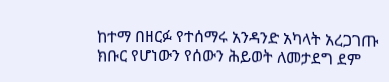ከተማ በዘርፉ የተሰማሩ አንዳንድ አካላት አረጋገጡ
ክቡር የሆነውን የሰውን ሕይወት ለመታደግ ደም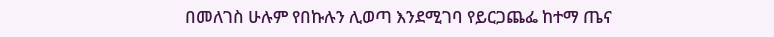በመለገስ ሁሉም የበኩሉን ሊወጣ እንደሚገባ የይርጋጨፌ ከተማ ጤና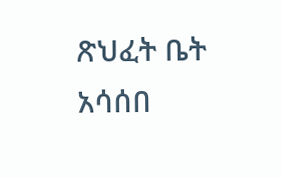ጽህፈት ቤት አሳሰበ